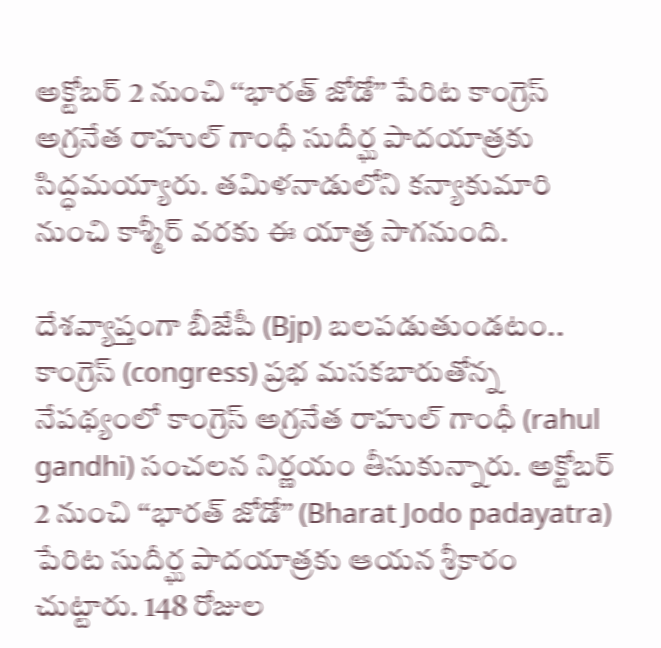అక్టోబర్ 2 నుంచి ‘‘భారత్ జోడో’’ పేరిట కాంగ్రెస్ అగ్రనేత రాహుల్ గాంధీ సుదీర్ఘ పాదయాత్రకు సిద్ధమయ్యారు. తమిళనాడులోని కన్యాకుమారి నుంచి కాశ్మీర్ వరకు ఈ యాత్ర సాగనుంది.

దేశవ్యాప్తంగా బీజేపీ (Bjp) బలపడుతుండటం.. కాంగ్రెస్ (congress) ప్రభ మసకబారుతోన్న నేపథ్యంలో కాంగ్రెస్ అగ్రనేత రాహుల్ గాంధీ (rahul gandhi) సంచలన నిర్ణయం తీసుకున్నారు. అక్టోబర్ 2 నుంచి ‘‘భారత్ జోడో’’ (Bharat Jodo padayatra) పేరిట సుదీర్ఘ పాదయాత్రకు ఆయన శ్రీకారం చుట్టారు. 148 రోజుల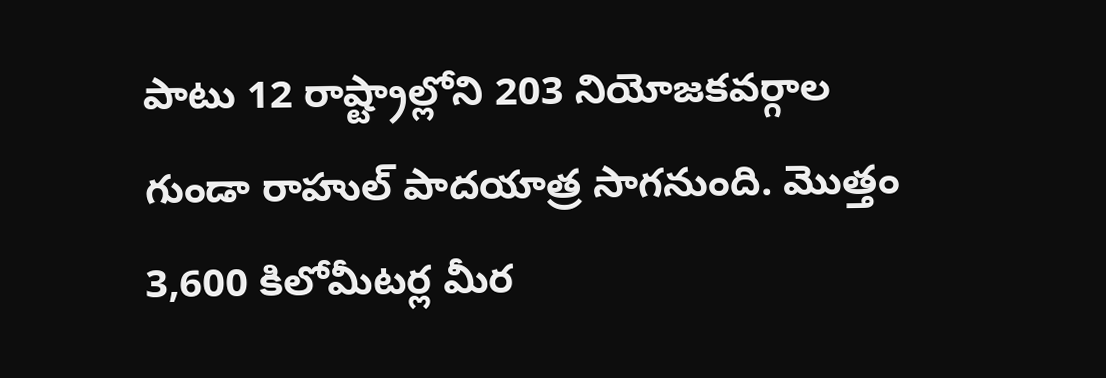పాటు 12 రాష్ట్రాల్లోని 203 నియోజకవర్గాల గుండా రాహుల్ పాదయాత్ర సాగనుంది. మొత్తం 3,600 కిలోమీటర్ల మీర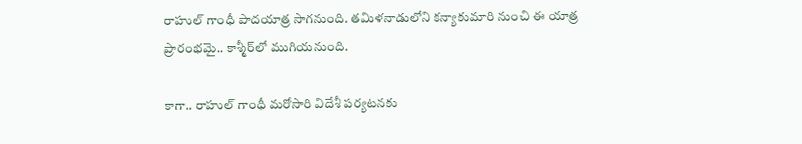రాహుల్ గాంధీ పాదయాత్ర సాగనుంది. తమిళనాడులోని కన్యాకుమారి నుంచి ఈ యాత్ర ప్రారంభమై.. కాశ్మీర్‌లో ముగియనుంది.

కాగా.. రాహుల్ గాంధీ మరోసారి విదేశీ పర్యటనకు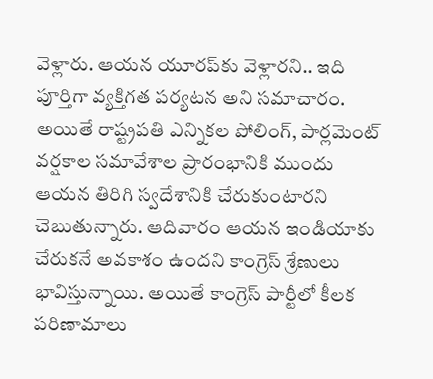వెళ్లారు. ఆయన యూరప్‌‌కు వెళ్లారని.. ఇది పూర్తిగా వ్యక్తిగత పర్యటన అని సమాచారం. అయితే రాష్ట్రపతి ఎన్నికల పోలింగ్, పార్లమెంట్ వర్షకాల సమావేశాల ప్రారంభానికి ముందు ఆయన తిరిగి స్వదేశానికి చేరుకుంటారని చెబుతున్నారు. ఆదివారం ఆయన ఇండియాకు చేరుకనే అవకాశం ఉందని కాంగ్రెస్ శ్రేణులు భావిస్తున్నాయి. అయితే కాంగ్రెస్ పార్టీలో కీలక పరిణామాలు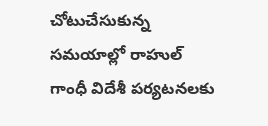చోటుచేసుకున్న సమయాల్లో రాహుల్ గాంధీ విదేశీ పర్యటనలకు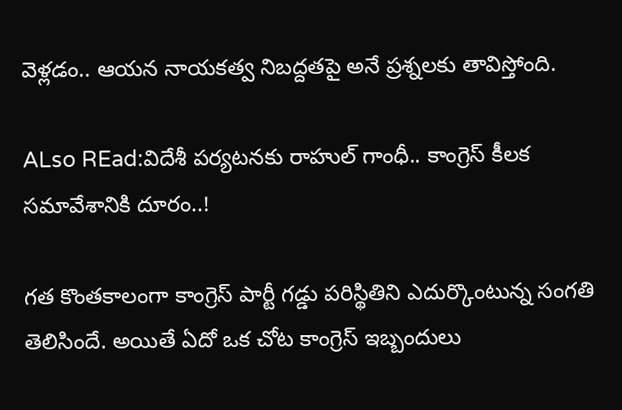వెళ్లడం.. ఆయన నాయకత్వ నిబద్దతపై అనే ప్రశ్నలకు తావిస్తోంది.

ALso REad:విదేశీ పర్యటనకు రాహుల్ గాంధీ.. కాంగ్రెస్ కీలక సమావేశానికి దూరం..!

గత కొంతకాలంగా కాంగ్రెస్‌ పార్టీ గడ్డు పరిస్థితిని ఎదుర్కొంటున్న సంగతి తెలిసిందే. అయితే ఏదో ఒక చోట కాంగ్రెస్ ఇబ్బందులు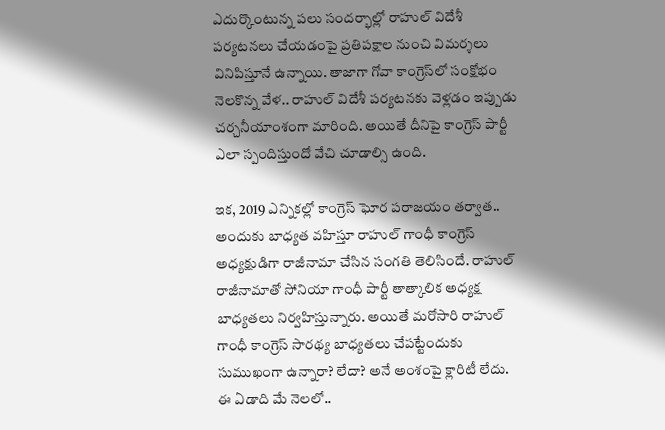ఎదుర్కొంటున్న పలు సందర్భాల్లో రాహుల్ విదేశీ పర్యటనలు చేయడంపై ప్రతిపక్షాల నుంచి విమర్శలు వినిపిస్తూనే ఉన్నాయి. తాజాగా గోవా కాంగ్రెస్‌లో సంక్షోభం నెలకొన్న వేళ.. రాహుల్ విదేశీ పర్యటనకు వెళ్లడం ఇప్పుడు చర్చనీయాంశంగా మారింది. అయితే దీనిపై కాంగ్రెస్ పార్టీ ఎలా స్పందిస్తుందో వేచి చూడాల్సి ఉంది.

ఇక, 2019 ఎన్నికల్లో కాంగ్రెస్ ఘోర పరాజయం తర్వాత.. అందుకు బాధ్యత వహిస్తూ రాహుల్ గాంధీ కాంగ్రెస్ అధ్యక్షుడిగా రాజీనామా చేసిన సంగతి తెలిసిందే. రాహుల్ రాజీనామాతో సోనియా గాంధీ పార్టీ తాత్కాలిక అధ్యక్ష బాధ్యతలు నిర్వహిస్తున్నారు. అయితే మరోసారి రాహుల్ గాంధీ కాంగ్రెస్ సారథ్య బాధ్యతలు చేపట్టేందుకు సుముఖంగా ఉన్నారా? లేదా? అనే అంశంపై క్లారిటీ లేదు. ఈ ఏడాది మే నెలలో..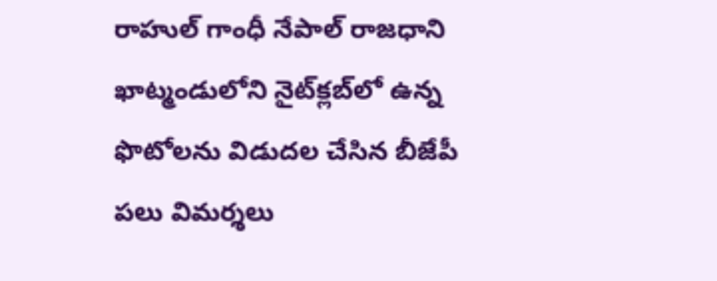రాహుల్ గాంధీ నేపాల్‌ రాజధాని ఖాట్మండులోని నైట్‌క్లబ్‌లో ఉన్న ఫొటోలను విడుదల చేసిన బీజేపీ పలు విమర్శలు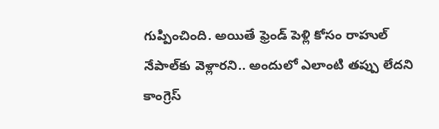గుప్పించింది. అయితే ఫ్రెండ్ పెళ్లి కోసం రాహుల్ నేపాల్‌కు వెళ్లారని.. అందులో ఎలాంటి తప్పు లేదని కాంగ్రెస్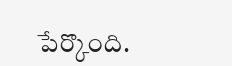పేర్కొంది.